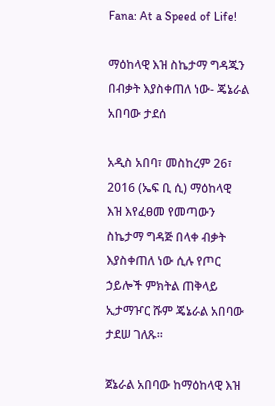Fana: At a Speed of Life!

ማዕከላዊ እዝ ስኬታማ ግዳጁን በብቃት እያስቀጠለ ነው- ጄኔራል አበባው ታደሰ

አዲስ አበባ፣ መስከረም 26፣ 2016 (ኤፍ ቢ ሲ) ማዕከላዊ እዝ እየፈፀመ የመጣውን ስኬታማ ግዳጅ በላቀ ብቃት እያስቀጠለ ነው ሲሉ የጦር ኃይሎች ምክትል ጠቅላይ ኢታማዦር ሹም ጄኔራል አበባው ታደሠ ገለጹ፡፡

ጀኔራል አበባው ከማዕከላዊ እዝ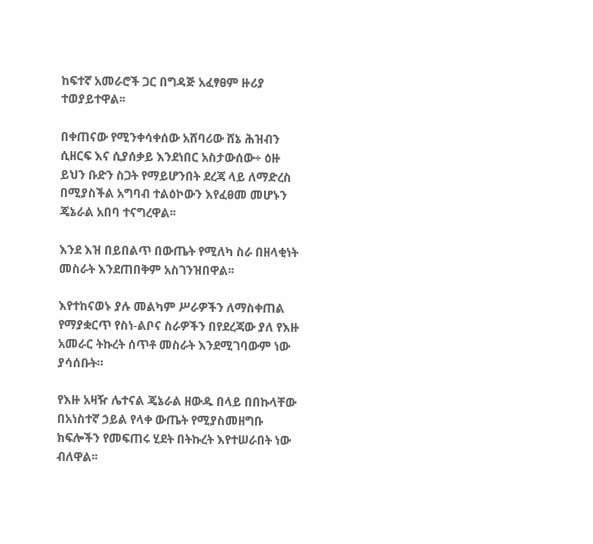ከፍተኛ አመራሮች ጋር በግዳጅ አፈፃፀም ዙሪያ ተወያይተዋል፡፡

በቀጠናው የሚንቀሳቀሰው አሸባሪው ሸኔ ሕዝብን ሲዘርፍ እና ሲያሰቃይ እንደነበር አስታውሰው÷ ዕዙ ይህን ቡድን ስጋት የማይሆንበት ደረጃ ላይ ለማድረስ በሚያስችል አግባብ ተልዕኮውን እየፈፀመ መሆኑን ጄኔራል አበባ ተናግረዋል፡፡

እንደ እዝ በይበልጥ በውጤት የሚለካ ስራ በዘላቂነት መስራት እንደጠበቅም አስገንዝበዋል፡፡

እየተከናወኑ ያሉ መልካም ሥራዎችን ለማስቀጠል የማያቋርጥ የስነ-ልቦና ስራዎችን በየደረጃው ያለ የእዙ አመራር ትኩረት ሰጥቶ መስራት እንደሚገባውም ነው ያሳሰቡት።

የእዙ አዛዥ ሌተናል ጄኔራል ዘውዱ በላይ በበኩላቸው በአነስተኛ ኃይል የላቀ ውጤት የሚያስመዘግቡ ክፍሎችን የመፍጠሩ ሂደት በትኩረት እየተሠራበት ነው ብለዋል፡፡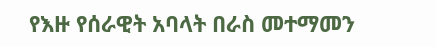የእዙ የሰራዊት አባላት በራስ መተማመን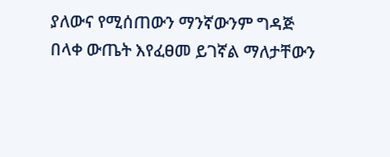ያለውና የሚሰጠውን ማንኛውንም ግዳጅ በላቀ ውጤት እየፈፀመ ይገኛል ማለታቸውን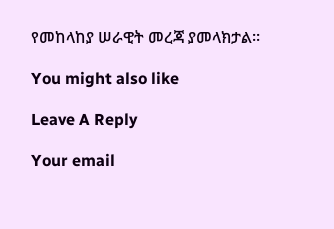የመከላከያ ሠራዊት መረጃ ያመላክታል፡፡

You might also like

Leave A Reply

Your email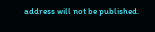address will not be published.